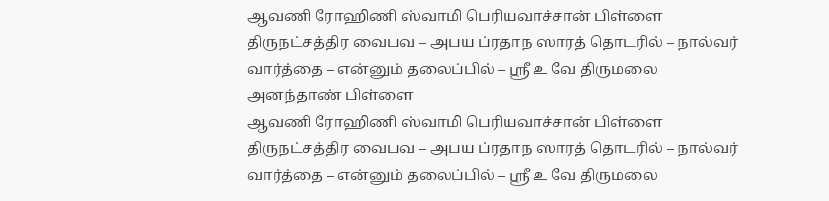ஆவணி ரோஹிணி ஸ்வாமி பெரியவாச்சான் பிள்ளை திருநட்சத்திர வைபவ – அபய ப்ரதாந ஸாரத் தொடரில் – நால்வர் வார்த்தை – என்னும் தலைப்பில் – ஸ்ரீ உ வே திருமலை அனந்தாண் பிள்ளை
ஆவணி ரோஹிணி ஸ்வாமி பெரியவாச்சான் பிள்ளை திருநட்சத்திர வைபவ – அபய ப்ரதாந ஸாரத் தொடரில் – நால்வர் வார்த்தை – என்னும் தலைப்பில் – ஸ்ரீ உ வே திருமலை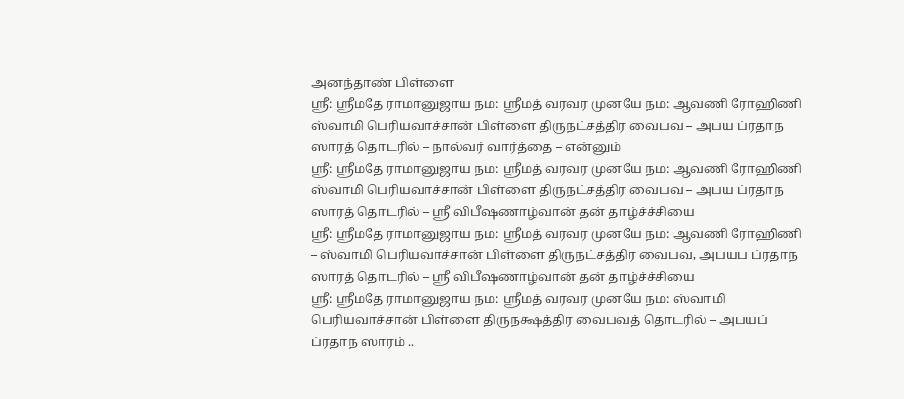அனந்தாண் பிள்ளை
ஸ்ரீ: ஸ்ரீமதே ராமானுஜாய நம: ஸ்ரீமத் வரவர முனயே நம: ஆவணி ரோஹிணி ஸ்வாமி பெரியவாச்சான் பிள்ளை திருநட்சத்திர வைபவ – அபய ப்ரதாந ஸாரத் தொடரில் – நால்வர் வார்த்தை – என்னும்
ஸ்ரீ: ஸ்ரீமதே ராமானுஜாய நம: ஸ்ரீமத் வரவர முனயே நம: ஆவணி ரோஹிணி ஸ்வாமி பெரியவாச்சான் பிள்ளை திருநட்சத்திர வைபவ – அபய ப்ரதாந ஸாரத் தொடரில் – ஸ்ரீ விபீஷணாழ்வான் தன் தாழ்ச்ச்சியை
ஸ்ரீ: ஸ்ரீமதே ராமானுஜாய நம: ஸ்ரீமத் வரவர முனயே நம: ஆவணி ரோஹிணி – ஸ்வாமி பெரியவாச்சான் பிள்ளை திருநட்சத்திர வைபவ, அபயப ப்ரதாந ஸாரத் தொடரில் – ஸ்ரீ விபீஷணாழ்வான் தன் தாழ்ச்ச்சியை
ஸ்ரீ: ஸ்ரீமதே ராமானுஜாய நம: ஸ்ரீமத் வரவர முனயே நம: ஸ்வாமி பெரியவாச்சான் பிள்ளை திருநக்ஷத்திர வைபவத் தொடரில் – அபயப் ப்ரதாந ஸாரம் ..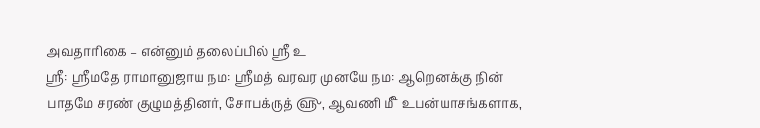அவதாரிகை – என்னும் தலைப்பில் ஸ்ரீ உ
ஸ்ரீ: ஸ்ரீமதே ராமானுஜாய நம: ஸ்ரீமத் வரவர முனயே நம: ஆறெனக்கு நின் பாதமே சரண் குழுமத்தினர், சோபக்ருத் ௵, ஆவணி ௴ உபன்யாசங்களாக,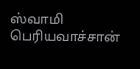ஸ்வாமி பெரியவாச்சான்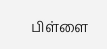பிள்ளை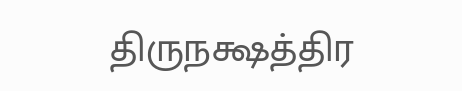திருநக்ஷத்திர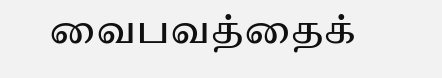வைபவத்தைக்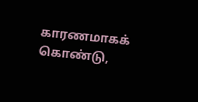காரணமாகக் கொண்டு,